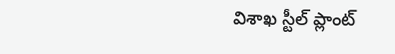విశాఖ స్టీల్ ప్లాంట్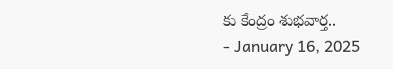కు కేంద్రం శుభవార్త..
- January 16, 2025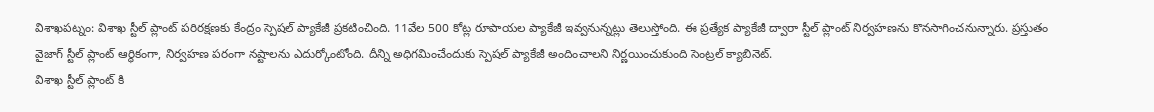విశాఖపట్నం: విశాఖ స్టీల్ ప్లాంట్ పరిరక్షణకు కేంద్రం స్పెషల్ ప్యాకేజీ ప్రకటించింది. 11వేల 500 కోట్ల రూపాయల ప్యాకేజీ ఇవ్వనున్నట్లు తెలుస్తోంది. ఈ ప్రత్యేక ప్యాకేజీ ద్వారా స్టీల్ ప్లాంట్ నిర్వహణను కొనసాగించనున్నారు. ప్రస్తుతం వైజాగ్ స్టీల్ ప్లాంట్ ఆర్థికంగా, నిర్వహణ పరంగా నష్టాలను ఎదుర్కోంటోంది. దీన్ని అధిగమించేందుకు స్పెషల్ ప్యాకేజీ అందించాలని నిర్ణయించుకుంది సెంట్రల్ క్యాబినెట్.
విశాఖ స్టీల్ ప్లాంట్ కి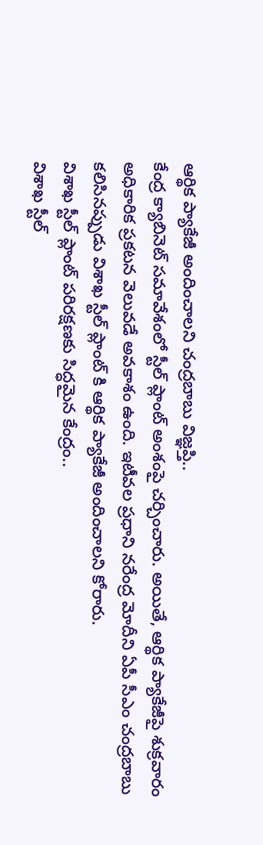ఆర్థిక ప్యాకేజీ అందించాలని చంద్రబాబు విజ్ఞప్తి..
కేంద్ర క్యాబినెట్ సమావేశంలో స్టీల్ ప్లాంట్ అంశంపై చర్చించారు. అయితే, ఆర్థిక ప్యాకేజీపై శుక్రవారం అధికారిక ప్రకటన వెలువడే అవకాశం ఉంది. ఇటీవల ప్రధాని నరేంద్ర మోదీని ఏపీ సీఎం చంద్రబాబు కలిసినప్పుడు విశాఖ స్టీల్ ప్లాంట్ కి ఆర్థిక ప్యాకేజీ అందించాలని కోరారు.
విశాఖ స్టీల్ ప్లాంట్ పరిరక్షణకు సిద్ధమైన కేంద్రం..
విశాఖ స్టీల్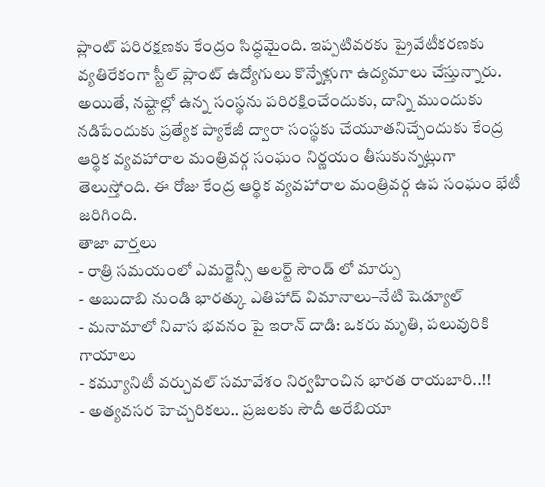ప్లాంట్ పరిరక్షణకు కేంద్రం సిద్ధమైంది. ఇప్పటివరకు ప్రైవేటీకరణకు వ్యతిరేకంగా స్టీల్ ప్లాంట్ ఉద్యోగులు కొన్నేళ్లుగా ఉద్యమాలు చేస్తున్నారు. అయితే, నష్టాల్లో ఉన్న సంస్థను పరిరక్షించేందుకు, దాన్ని ముందుకు నడిపేందుకు ప్రత్యేక ప్యాకేజీ ద్వారా సంస్థకు చేయూతనిచ్చేందుకు కేంద్ర ఆర్థిక వ్యవహారాల మంత్రివర్గ సంఘం నిర్ణయం తీసుకున్నట్లుగా తెలుస్తోంది. ఈ రోజు కేంద్ర ఆర్థిక వ్యవహారాల మంత్రివర్గ ఉప సంఘం భేటీ జరిగింది.
తాజా వార్తలు
- రాత్రి సమయంలో ఎమర్జెన్సీ అలర్ట్ సౌండ్ లో మార్పు
- అబుదాబి నుండి భారత్కు ఎతిహాద్ విమానాలు–నేటి షెడ్యూల్
- మనామాలో నివాస భవనం పై ఇరాన్ దాడి: ఒకరు మృతి, పలువురికి గాయాలు
- కమ్యూనిటీ వర్చువల్ సమావేశం నిర్వహించిన భారత రాయబారి..!!
- అత్యవసర హెచ్చరికలు.. ప్రజలకు సౌదీ అరేబియా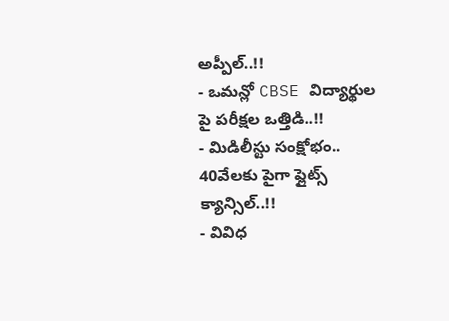అప్పీల్..!!
- ఒమన్లో CBSE విద్యార్థుల పై పరీక్షల ఒత్తిడి..!!
- మిడిలీస్టు సంక్షోభం.. 40వేలకు పైగా ఫ్లైట్స్ క్యాన్సిల్..!!
- వివిధ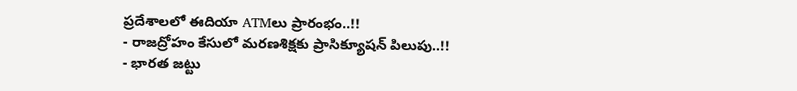ప్రదేశాలలో ఈదియా ATMలు ప్రారంభం..!!
- రాజద్రోహం కేసులో మరణశిక్షకు ప్రాసిక్యూషన్ పిలుపు..!!
- భారత జట్టు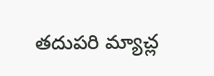తదుపరి మ్యాచ్ల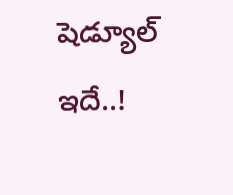షెడ్యూల్ ఇదే..!